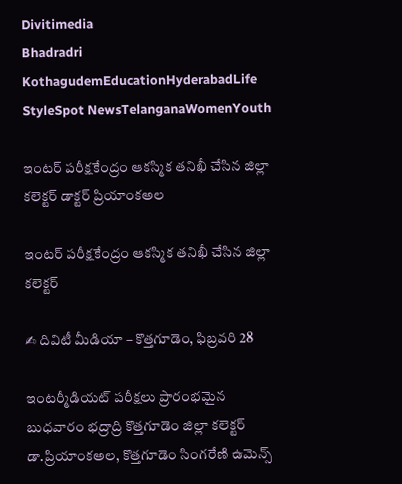Divitimedia
Bhadradri KothagudemEducationHyderabadLife StyleSpot NewsTelanganaWomenYouth

ఇంటర్ పరీక్షకేంద్రం ఆకస్మిక తనిఖీ చేసిన జిల్లా కలెక్టర్ డాక్టర్ ప్రియాంకఅల

ఇంటర్ పరీక్షకేంద్రం ఆకస్మిక తనిఖీ చేసిన జిల్లా కలెక్టర్

✍ దివిటీ మీడియా – కొత్తగూడెం, ఫిబ్రవరి 28

ఇంటర్మీడియట్ పరీక్షలు ప్రారంభమైన బుధవారం భద్రాద్రి కొత్తగూడెం జిల్లా కలెక్టర్ డా.ప్రియాంకఅల, కొత్తగూడెం సింగరేణి ఉమెన్స్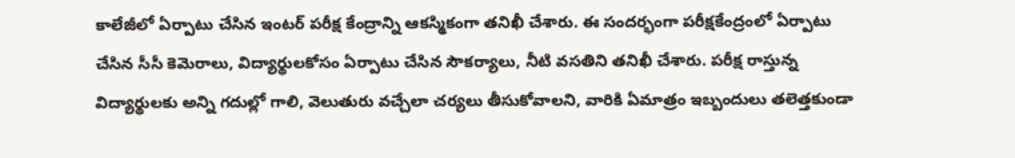కాలేజీలో ఏర్పాటు చేసిన ఇంటర్ పరీక్ష కేంద్రాన్ని ఆకస్మికంగా తనిఖీ చేశారు. ఈ సందర్భంగా పరీక్షకేంద్రంలో ఏర్పాటు చేసిన సీసీ కెమెరాలు, విద్యార్థులకోసం ఏర్పాటు చేసిన సౌకర్యాలు, నీటి వసతిని తనిఖీ చేశారు. పరీక్ష రాస్తున్న విద్యార్థులకు అన్ని గదుల్లో గాలి, వెలుతురు వచ్చేలా చర్యలు తీసుకోవాలని, వారికి ఏమాత్రం ఇబ్బందులు తలెత్తకుండా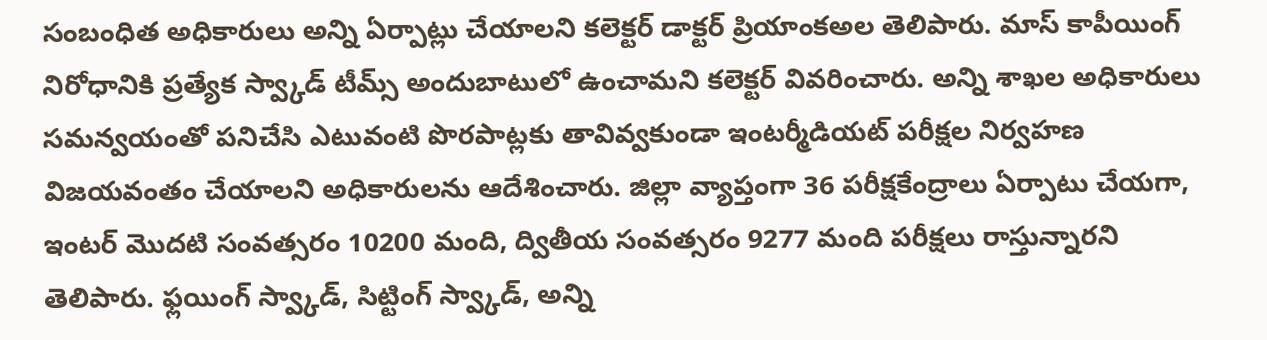సంబంధిత అధికారులు అన్ని ఏర్పాట్లు చేయాలని కలెక్టర్ డాక్టర్ ప్రియాంకఅల తెలిపారు. మాస్ కాపీయింగ్ నిరోధానికి ప్రత్యేక స్వ్కాడ్ టీమ్స్ అందుబాటులో ఉంచామని కలెక్టర్ వివరించారు. అన్ని శాఖల అధికారులు సమన్వయంతో పనిచేసి ఎటువంటి పొరపాట్లకు తావివ్వకుండా ఇంటర్మీడియట్ పరీక్షల నిర్వహణ విజయవంతం చేయాలని అధికారులను ఆదేశించారు. జిల్లా వ్యాప్తంగా 36 పరీక్షకేంద్రాలు ఏర్పాటు చేయగా, ఇంటర్ మొదటి సంవత్సరం 10200 మంది, ద్వితీయ సంవత్సరం 9277 మంది పరీక్షలు రాస్తున్నారని తెలిపారు. ఫ్లయింగ్ స్వ్కాడ్, సిట్టింగ్ స్వ్కాడ్, అన్ని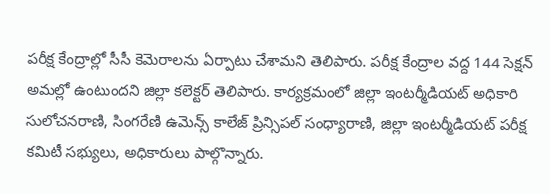పరీక్ష కేంద్రాల్లో సీసీ కెమెరాలను ఏర్పాటు చేశామని తెలిపారు. పరీక్ష కేంద్రాల వద్ద 144 సెక్షన్ అమల్లో ఉంటుందని జిల్లా కలెక్టర్ తెలిపారు. కార్యక్రమంలో జిల్లా ఇంటర్మీడియట్ అధికారి సులోచనరాణి, సింగరేణి ఉమెన్స్ కాలేజ్ ప్రిన్సిపల్ సంధ్యారాణి, జిల్లా ఇంటర్మీడియట్ పరీక్ష కమిటీ సభ్యులు, అధికారులు పాల్గొన్నారు.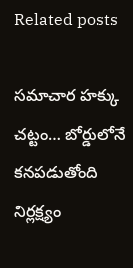Related posts

సమాచార హక్కు చట్టం… బోర్డులోనే కనపడుతోంది నిర్లక్ష్యం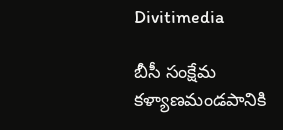Divitimedia

బీసీ సంక్షేమ కళ్యాణమండపానికి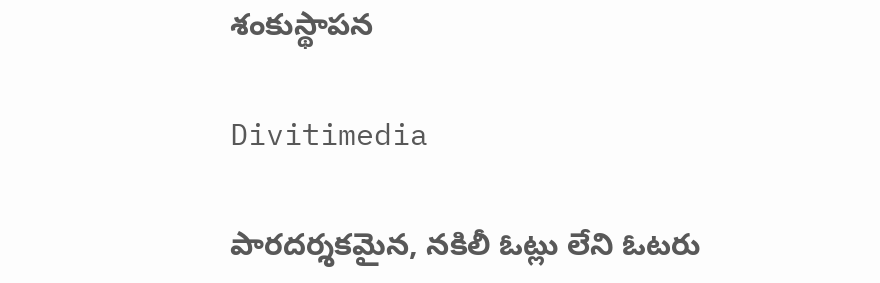శంకుస్థాపన

Divitimedia

పారదర్శకమైన, నకిలీ ఓట్లు లేని ఓటరు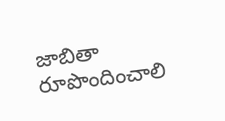జాబితా రూపొందించాలి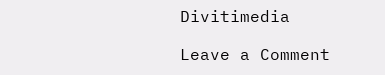Divitimedia

Leave a Comment